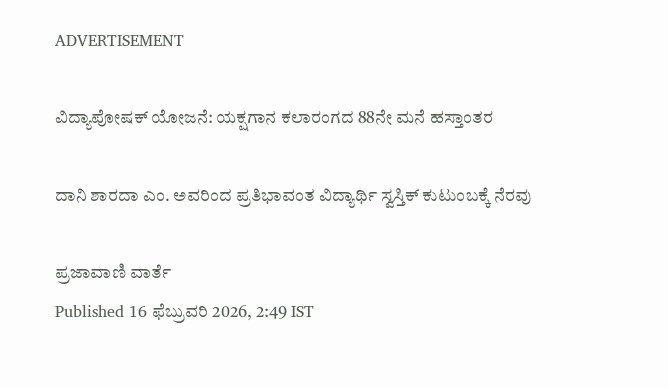ADVERTISEMENT

ವಿದ್ಯಾಪೋಷಕ್‌ ಯೋಜನೆ: ಯಕ್ಷಗಾನ ಕಲಾರಂಗದ 88ನೇ ಮನೆ ಹಸ್ತಾಂತರ

ದಾನಿ ಶಾರದಾ ಎಂ. ಅವರಿಂದ ಪ್ರತಿಭಾವಂತ ವಿದ್ಯಾರ್ಥಿ ಸ್ವಸ್ತಿಕ್‌ ಕುಟುಂಬಕ್ಕೆ ನೆರವು

ಪ್ರಜಾವಾಣಿ ವಾರ್ತೆ
Published 16 ಫೆಬ್ರುವರಿ 2026, 2:49 IST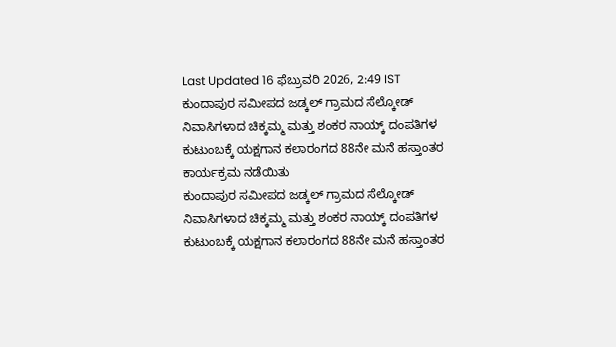Last Updated 16 ಫೆಬ್ರುವರಿ 2026, 2:49 IST
ಕುಂದಾಪುರ ಸಮೀಪದ ಜಡ್ಕಲ್ ಗ್ರಾಮದ ಸೆಲ್ಕೋಡ್ ನಿವಾಸಿಗಳಾದ ಚಿಕ್ಕಮ್ಮ ಮತ್ತು ಶಂಕರ ನಾಯ್ಕ್ ದಂಪತಿಗಳ ಕುಟುಂಬಕ್ಕೆ ಯಕ್ಷಗಾನ ಕಲಾರಂಗದ 88ನೇ ಮನೆ ಹಸ್ತಾಂತರ ಕಾರ್ಯಕ್ರಮ ನಡೆಯಿತು
ಕುಂದಾಪುರ ಸಮೀಪದ ಜಡ್ಕಲ್ ಗ್ರಾಮದ ಸೆಲ್ಕೋಡ್ ನಿವಾಸಿಗಳಾದ ಚಿಕ್ಕಮ್ಮ ಮತ್ತು ಶಂಕರ ನಾಯ್ಕ್ ದಂಪತಿಗಳ ಕುಟುಂಬಕ್ಕೆ ಯಕ್ಷಗಾನ ಕಲಾರಂಗದ 88ನೇ ಮನೆ ಹಸ್ತಾಂತರ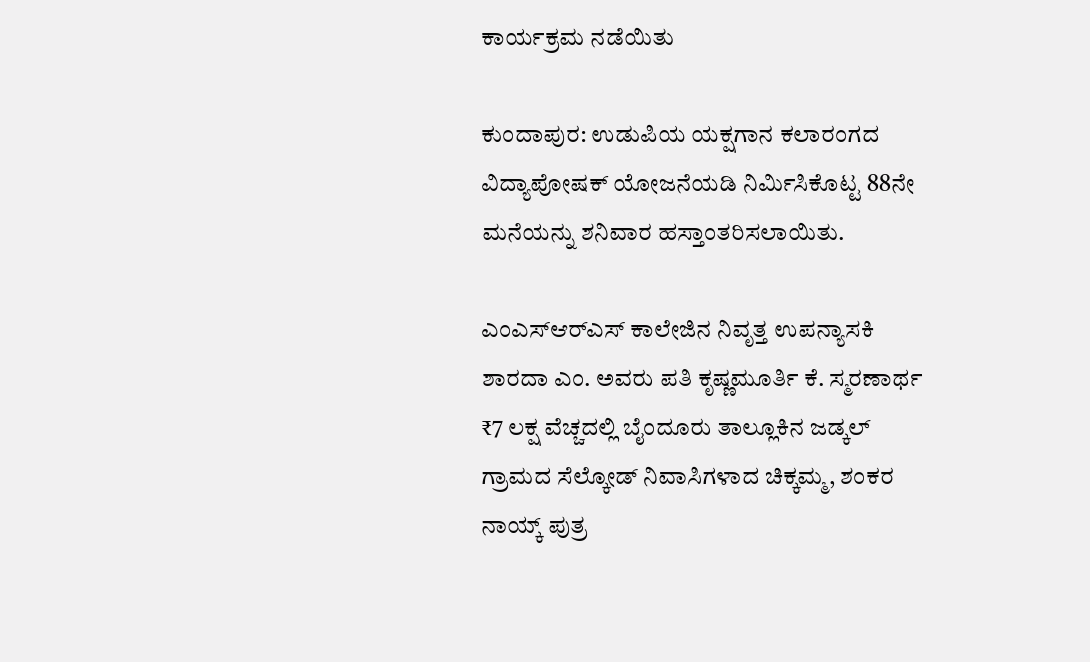ಕಾರ್ಯಕ್ರಮ ನಡೆಯಿತು

ಕುಂದಾಪುರ: ಉಡುಪಿಯ ಯಕ್ಷಗಾನ ಕಲಾರಂಗದ ವಿದ್ಯಾಪೋಷಕ್‌ ಯೋಜನೆಯಡಿ ನಿರ್ಮಿಸಿಕೊಟ್ಟ 88ನೇ ಮನೆಯನ್ನು ಶನಿವಾರ ಹಸ್ತಾಂತರಿಸಲಾಯಿತು.

ಎಂಎಸ್‌ಆರ್‌ಎಸ್ ಕಾಲೇಜಿನ ನಿವೃತ್ತ ಉಪನ್ಯಾಸಕಿ ಶಾರದಾ ಎಂ. ಅವರು ಪತಿ ಕೃಷ್ಣಮೂರ್ತಿ ಕೆ. ಸ್ಮರಣಾರ್ಥ ₹7 ಲಕ್ಷ ವೆಚ್ಚದಲ್ಲಿ ಬೈಂದೂರು ತಾಲ್ಲೂಕಿನ ಜಡ್ಕಲ್ ಗ್ರಾಮದ ಸೆಲ್ಕೋಡ್ ನಿವಾಸಿಗಳಾದ ಚಿಕ್ಕಮ್ಮ, ಶಂಕರ ನಾಯ್ಕ್ ಪುತ್ರ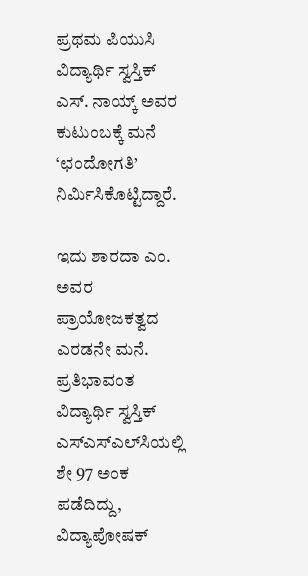ಪ್ರಥಮ ಪಿಯುಸಿ ವಿದ್ಯಾರ್ಥಿ ಸ್ವಸ್ತಿಕ್ ಎಸ್. ನಾಯ್ಕ್‌ ಅವರ ಕುಟುಂಬಕ್ಕೆ ಮನೆ ‘ಛಂದೋಗತಿ’ ನಿರ್ಮಿಸಿಕೊಟ್ಟಿದ್ದಾರೆ.

ಇದು ಶಾರದಾ ಎಂ. ಅವರ ಪ್ರಾಯೋಜಕತ್ವದ ಎರಡನೇ ಮನೆ. ಪ್ರತಿಭಾವಂತ ವಿದ್ಯಾರ್ಥಿ ಸ್ವಸ್ತಿಕ್ ಎಸ್‌ಎಸ್‌ಎಲ್‌ಸಿಯಲ್ಲಿ ಶೇ 97 ಅಂಕ ಪಡೆದಿದ್ದು, ವಿದ್ಯಾಪೋಷಕ್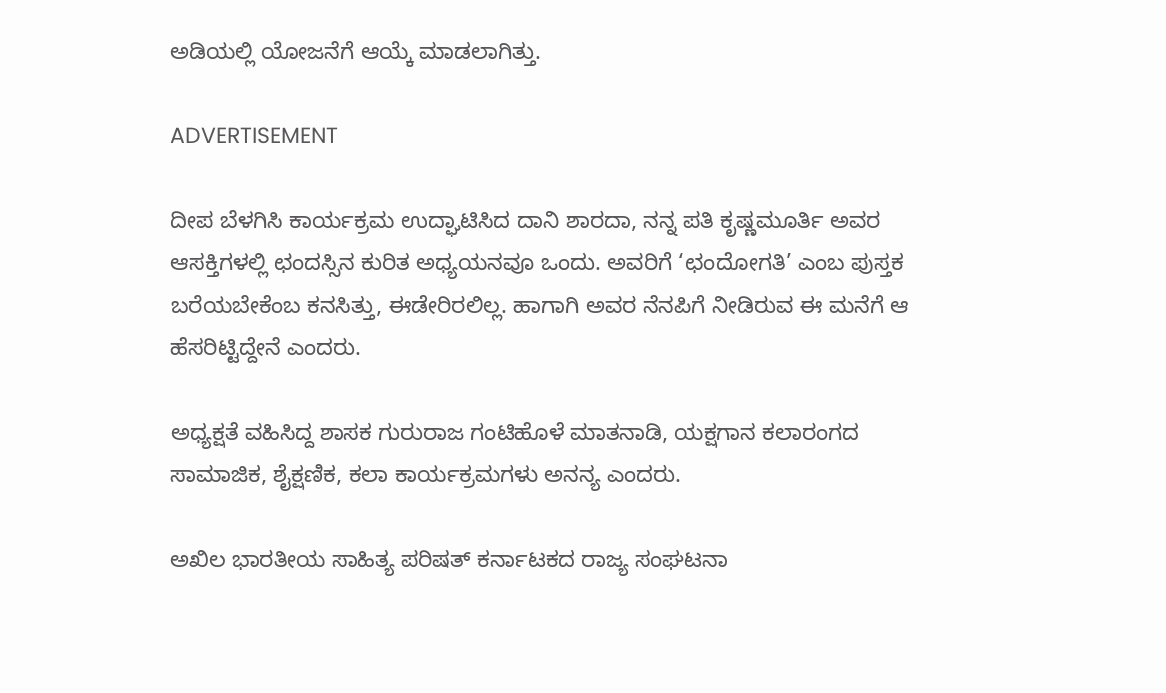ಅಡಿಯಲ್ಲಿ ಯೋಜನೆಗೆ ಆಯ್ಕೆ ಮಾಡಲಾಗಿತ್ತು.

ADVERTISEMENT

ದೀಪ ಬೆಳಗಿಸಿ ಕಾರ್ಯಕ್ರಮ ಉದ್ಘಾಟಿಸಿದ ದಾನಿ ಶಾರದಾ, ನನ್ನ ಪತಿ ಕೃಷ್ಣಮೂರ್ತಿ ಅವರ ಆಸಕ್ತಿಗಳಲ್ಲಿ ಛಂದಸ್ಸಿನ ಕುರಿತ ಅಧ್ಯಯನವೂ ಒಂದು. ಅವರಿಗೆ ‘ಛಂದೋಗತಿ’ ಎಂಬ ಪುಸ್ತಕ ಬರೆಯಬೇಕೆಂಬ ಕನಸಿತ್ತು, ಈಡೇರಿರಲಿಲ್ಲ. ಹಾಗಾಗಿ ಅವರ ನೆನಪಿಗೆ ನೀಡಿರುವ ಈ ಮನೆಗೆ ಆ ಹೆಸರಿಟ್ಟಿದ್ದೇನೆ ಎಂದರು.

ಅಧ್ಯಕ್ಷತೆ ವಹಿಸಿದ್ದ ಶಾಸಕ ಗುರುರಾಜ ಗಂಟಿಹೊಳೆ ಮಾತನಾಡಿ, ಯಕ್ಷಗಾನ ಕಲಾರಂಗದ ಸಾಮಾಜಿಕ, ಶೈಕ್ಷಣಿಕ, ಕಲಾ ಕಾರ್ಯಕ್ರಮಗಳು ಅನನ್ಯ ಎಂದರು.

ಅಖಿಲ ಭಾರತೀಯ ಸಾಹಿತ್ಯ ಪರಿಷತ್ ಕರ್ನಾಟಕದ ರಾಜ್ಯ ಸಂಘಟನಾ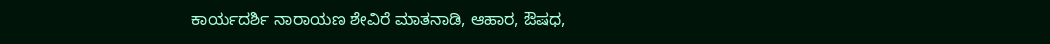ಕಾರ್ಯದರ್ಶಿ ನಾರಾಯಣ ಶೇವಿರೆ ಮಾತನಾಡಿ, ಆಹಾರ, ಔಷಧ,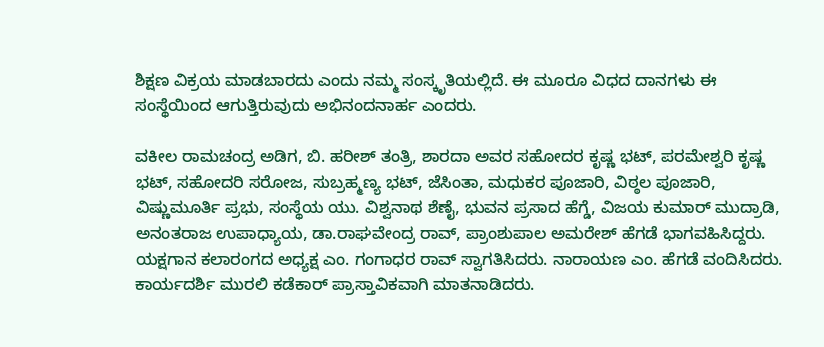ಶಿಕ್ಷಣ ವಿಕ್ರಯ ಮಾಡಬಾರದು ಎಂದು ನಮ್ಮ ಸಂಸ್ಕೃತಿಯಲ್ಲಿದೆ. ಈ ಮೂರೂ ವಿಧದ ದಾನಗಳು ಈ ಸಂಸ್ಥೆಯಿಂದ ಆಗುತ್ತಿರುವುದು ಅಭಿನಂದನಾರ್ಹ ಎಂದರು.

ವಕೀಲ ರಾಮಚಂದ್ರ ಅಡಿಗ, ಬಿ. ಹರೀಶ್ ತಂತ್ರಿ, ಶಾರದಾ ಅವರ ಸಹೋದರ ಕೃಷ್ಣ ಭಟ್, ಪರಮೇಶ್ವರಿ ಕೃಷ್ಣ ಭಟ್, ಸಹೋದರಿ ಸರೋಜ, ಸುಬ್ರಹ್ಮಣ್ಯ ಭಟ್, ಜೆಸಿಂತಾ, ಮಧುಕರ ಪೂಜಾರಿ, ವಿಠ್ಠಲ ಪೂಜಾರಿ, ವಿಷ್ಣುಮೂರ್ತಿ ಪ್ರಭು, ಸಂಸ್ಥೆಯ ಯು. ವಿಶ್ವನಾಥ ಶೆಣೈ, ಭುವನ ಪ್ರಸಾದ ಹೆಗ್ಡೆ, ವಿಜಯ ಕುಮಾರ್ ಮುದ್ರಾಡಿ, ಅನಂತರಾಜ ಉಪಾಧ್ಯಾಯ, ಡಾ.ರಾಘವೇಂದ್ರ ರಾವ್, ಪ್ರಾಂಶುಪಾಲ ಅಮರೇಶ್ ಹೆಗಡೆ ಭಾಗವಹಿಸಿದ್ದರು. ಯಕ್ಷಗಾನ ಕಲಾರಂಗದ ಅಧ್ಯಕ್ಷ ಎಂ. ಗಂಗಾಧರ ರಾವ್ ಸ್ವಾಗತಿಸಿದರು. ನಾರಾಯಣ ಎಂ. ಹೆಗಡೆ ವಂದಿಸಿದರು. ಕಾರ್ಯದರ್ಶಿ ಮುರಲಿ ಕಡೆಕಾರ್ ಪ್ರಾಸ್ತಾವಿಕವಾಗಿ ಮಾತನಾಡಿದರು.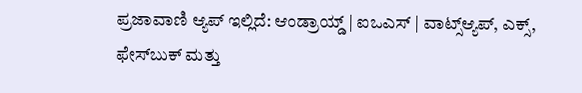ಪ್ರಜಾವಾಣಿ ಆ್ಯಪ್ ಇಲ್ಲಿದೆ: ಆಂಡ್ರಾಯ್ಡ್ | ಐಒಎಸ್ | ವಾಟ್ಸ್ಆ್ಯಪ್, ಎಕ್ಸ್, ಫೇಸ್‌ಬುಕ್ ಮತ್ತು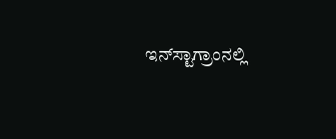ಇನ್‌ಸ್ಟಾಗ್ರಾಂನಲ್ಲಿ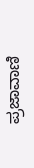ಪ್ರಜಾವಾಣಿ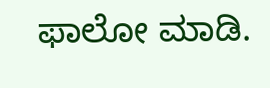ಫಾಲೋ ಮಾಡಿ.